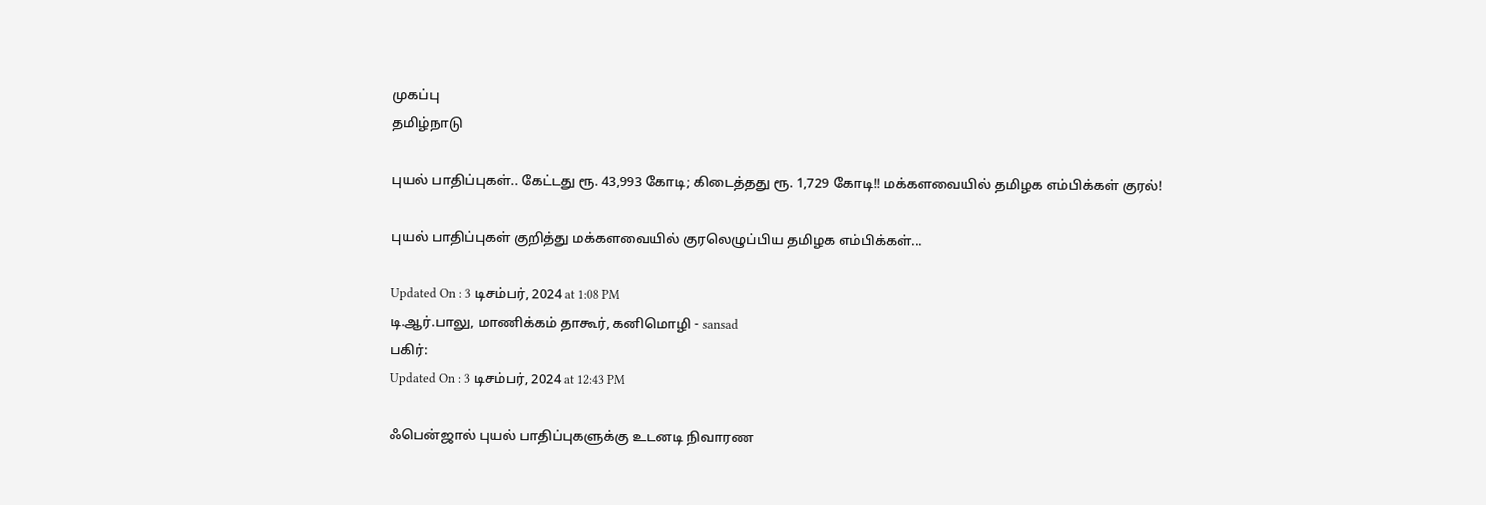முகப்பு
தமிழ்நாடு

புயல் பாதிப்புகள்.. கேட்டது ரூ. 43,993 கோடி; கிடைத்தது ரூ. 1,729 கோடி!! மக்களவையில் தமிழக எம்பிக்கள் குரல்!

புயல் பாதிப்புகள் குறித்து மக்களவையில் குரலெழுப்பிய தமிழக எம்பிக்கள்...

Updated On : 3 டிசம்பர், 2024 at 1:08 PM
டி.ஆர்.பாலு, மாணிக்கம் தாகூர், கனிமொழி - sansad
பகிர்:
Updated On : 3 டிசம்பர், 2024 at 12:43 PM

ஃபென்ஜால் புயல் பாதிப்புகளுக்கு உடனடி நிவாரண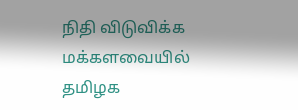நிதி விடுவிக்க மக்களவையில் தமிழக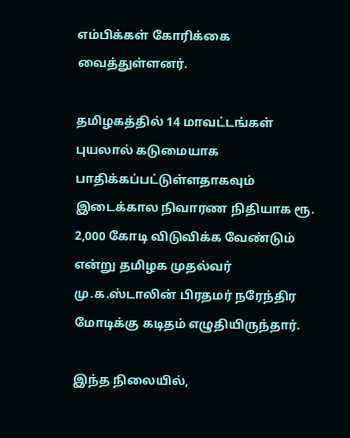எம்பிக்கள் கோரிக்கை வைத்துள்ளனர்.

தமிழகத்தில் 14 மாவட்டங்கள் புயலால் கடுமையாக பாதிக்கப்பட்டுள்ளதாகவும் இடைக்கால நிவாரண நிதியாக ரூ. 2,000 கோடி விடுவிக்க வேண்டும் என்று தமிழக முதல்வர் மு.க.ஸ்டாலின் பிரதமர் நரேந்திர மோடிக்கு கடிதம் எழுதியிருந்தார்.

இந்த நிலையில்,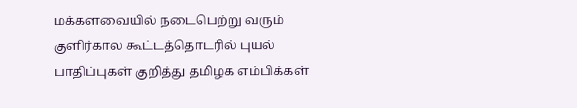மக்களவையில் நடைபெற்று வரும் குளிர்கால கூட்டத்தொடரில் புயல் பாதிப்புகள் குறித்து தமிழக எம்பிக்கள்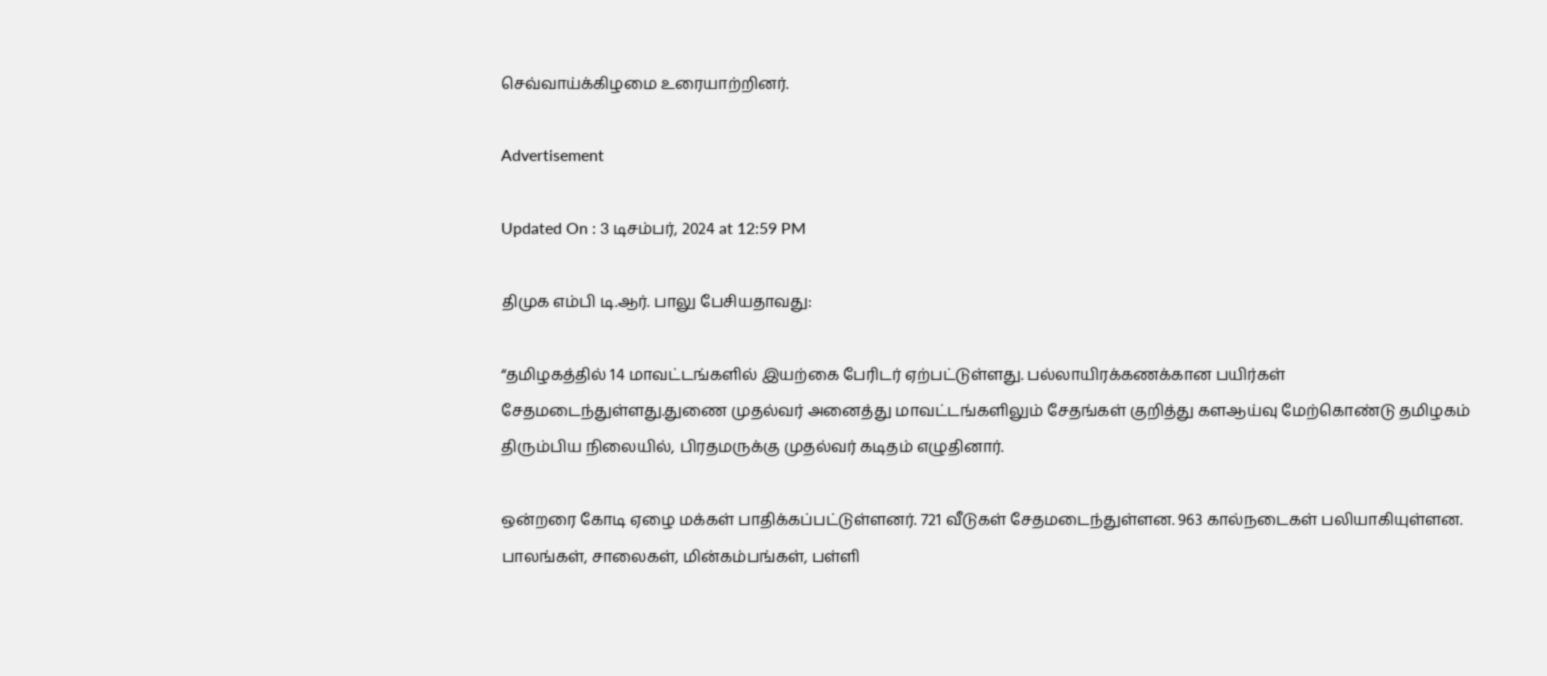செவ்வாய்க்கிழமை உரையாற்றினர்.

Advertisement

Updated On : 3 டிசம்பர், 2024 at 12:59 PM

திமுக எம்பி டி.ஆர். பாலு பேசியதாவது:

“தமிழகத்தில் 14 மாவட்டங்களில் இயற்கை பேரிடர் ஏற்பட்டுள்ளது. பல்லாயிரக்கணக்கான பயிர்கள் சேதமடைந்துள்ளது.துணை முதல்வர் அனைத்து மாவட்டங்களிலும் சேதங்கள் குறித்து களஆய்வு மேற்கொண்டு தமிழகம் திரும்பிய நிலையில், பிரதமருக்கு முதல்வர் கடிதம் எழுதினார்.

ஒன்றரை கோடி ஏழை மக்கள் பாதிக்கப்பட்டுள்ளனர். 721 வீடுகள் சேதமடைந்துள்ளன. 963 கால்நடைகள் பலியாகியுள்ளன. பாலங்கள், சாலைகள், மின்கம்பங்கள், பள்ளி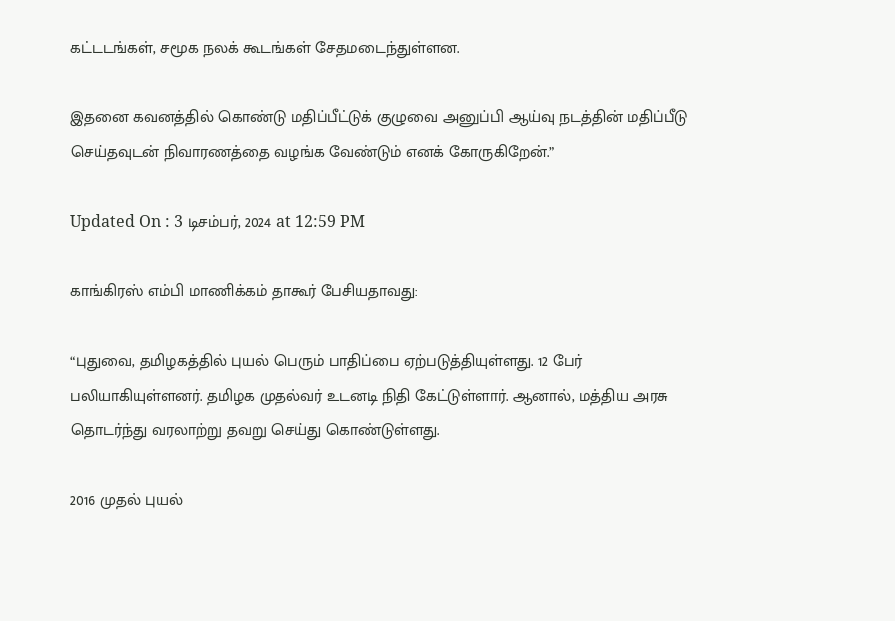கட்டடங்கள், சமூக நலக் கூடங்கள் சேதமடைந்துள்ளன.

இதனை கவனத்தில் கொண்டு மதிப்பீட்டுக் குழுவை அனுப்பி ஆய்வு நடத்தின் மதிப்பீடு செய்தவுடன் நிவாரணத்தை வழங்க வேண்டும் எனக் கோருகிறேன்.”

Updated On : 3 டிசம்பர், 2024 at 12:59 PM

காங்கிரஸ் எம்பி மாணிக்கம் தாகூர் பேசியதாவது:

“புதுவை, தமிழகத்தில் புயல் பெரும் பாதிப்பை ஏற்படுத்தியுள்ளது. 12 பேர் பலியாகியுள்ளனர். தமிழக முதல்வர் உடனடி நிதி கேட்டுள்ளார். ஆனால், மத்திய அரசு தொடர்ந்து வரலாற்று தவறு செய்து கொண்டுள்ளது.

2016 முதல் புயல்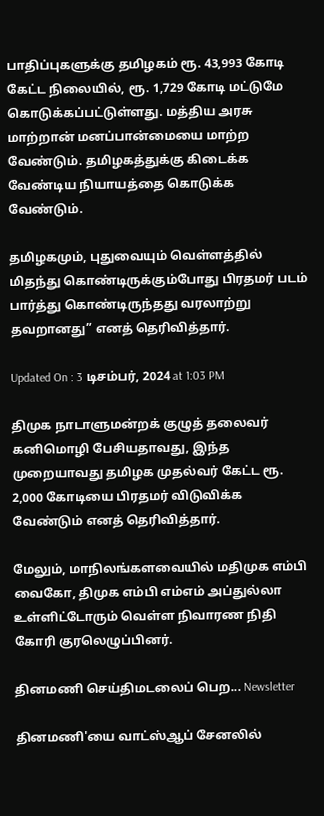பாதிப்புகளுக்கு தமிழகம் ரூ. 43,993 கோடி கேட்ட நிலையில், ரூ. 1,729 கோடி மட்டுமே கொடுக்கப்பட்டுள்ளது. மத்திய அரசு மாற்றான் மனப்பான்மையை மாற்ற வேண்டும். தமிழகத்துக்கு கிடைக்க வேண்டிய நியாயத்தை கொடுக்க வேண்டும்.

தமிழகமும், புதுவையும் வெள்ளத்தில் மிதந்து கொண்டிருக்கும்போது பிரதமர் படம் பார்த்து கொண்டிருந்தது வரலாற்று தவறானது” எனத் தெரிவித்தார்.

Updated On : 3 டிசம்பர், 2024 at 1:03 PM

திமுக நாடாளுமன்றக் குழுத் தலைவர் கனிமொழி பேசியதாவது, இந்த முறையாவது தமிழக முதல்வர் கேட்ட ரூ. 2,000 கோடியை பிரதமர் விடுவிக்க வேண்டும் எனத் தெரிவித்தார்.

மேலும், மாநிலங்களவையில் மதிமுக எம்பி வைகோ, திமுக எம்பி எம்எம் அப்துல்லா உள்ளிட்டோரும் வெள்ள நிவாரண நிதி கோரி குரலெழுப்பினர்.

தினமணி செய்திமடலைப் பெற... Newsletter

தினமணி'யை வாட்ஸ்ஆப் சேனலில்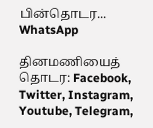பின்தொடர... WhatsApp

தினமணியைத் தொடர: Facebook, Twitter, Instagram, Youtube, Telegram,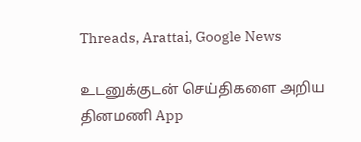Threads, Arattai, Google News

உடனுக்குடன் செய்திகளை அறிய தினமணி App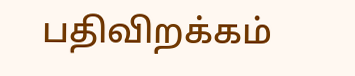பதிவிறக்கம்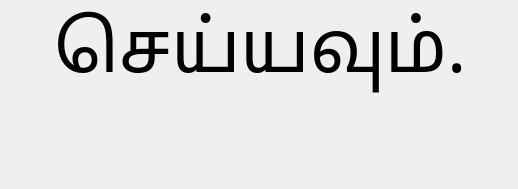செய்யவும்.